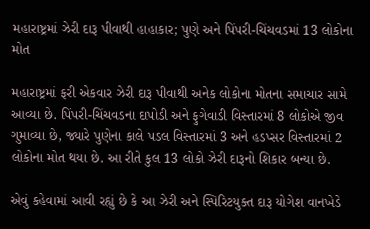મહારાષ્ટ્રમાં ઝેરી દારૂ પીવાથી હાહાકાર; પુણે અને પિંપરી-ચિંચવડમાં 13 લોકોના મોત

મહારાષ્ટ્રમાં ફરી એકવાર ઝેરી દારૂ પીવાથી અનેક લોકોના મોતના સમાચાર સામે આવ્યા છે. પિંપરી-ચિંચવડના દાપોડી અને ફુગેવાડી વિસ્તારમાં 8 લોકોએ જીવ ગુમાવ્યા છે, જ્યારે પુણેના કાલે પડલ વિસ્તારમાં 3 અને હડપ્સર વિસ્તારમાં 2 લોકોના મોત થયા છે. આ રીતે કુલ 13 લોકો ઝેરી દારૂનો શિકાર બન્યા છે.

એવું કહેવામાં આવી રહ્યું છે કે આ ઝેરી અને સ્પિરિટયુક્ત દારૂ યોગેશ વાનખેડે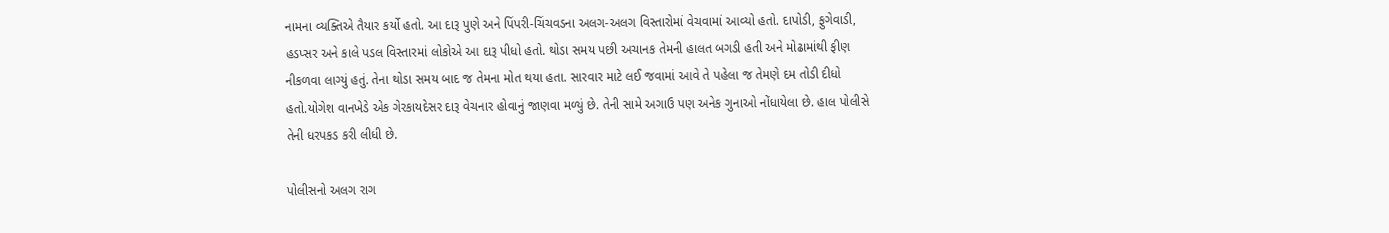નામના વ્યક્તિએ તૈયાર કર્યો હતો. આ દારૂ પુણે અને પિંપરી-ચિંચવડના અલગ-અલગ વિસ્તારોમાં વેચવામાં આવ્યો હતો. દાપોડી, ફુગેવાડી, હડપ્સર અને કાલે પડલ વિસ્તારમાં લોકોએ આ દારૂ પીધો હતો. થોડા સમય પછી અચાનક તેમની હાલત બગડી હતી અને મોઢામાંથી ફીણ નીકળવા લાગ્યું હતું. તેના થોડા સમય બાદ જ તેમના મોત થયા હતા. સારવાર માટે લઈ જવામાં આવે તે પહેલા જ તેમણે દમ તોડી દીધો હતો.યોગેશ વાનખેડે એક ગેરકાયદેસર દારૂ વેચનાર હોવાનું જાણવા મળ્યું છે. તેની સામે અગાઉ પણ અનેક ગુનાઓ નોંધાયેલા છે. હાલ પોલીસે તેની ધરપકડ કરી લીધી છે.

પોલીસનો અલગ રાગ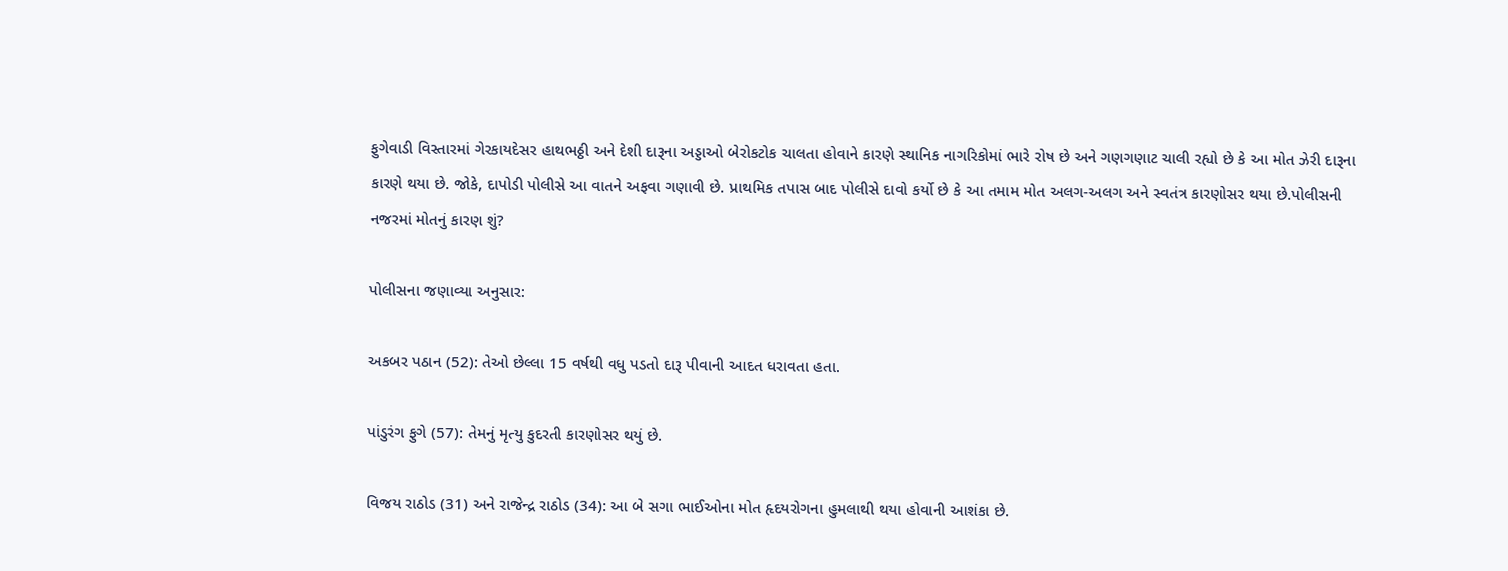ફુગેવાડી વિસ્તારમાં ગેરકાયદેસર હાથભઠ્ઠી અને દેશી દારૂના અડ્ડાઓ બેરોકટોક ચાલતા હોવાને કારણે સ્થાનિક નાગરિકોમાં ભારે રોષ છે અને ગણગણાટ ચાલી રહ્યો છે કે આ મોત ઝેરી દારૂના કારણે થયા છે. જોકે, દાપોડી પોલીસે આ વાતને અફવા ગણાવી છે. પ્રાથમિક તપાસ બાદ પોલીસે દાવો કર્યો છે કે આ તમામ મોત અલગ-અલગ અને સ્વતંત્ર કારણોસર થયા છે.પોલીસની નજરમાં મોતનું કારણ શું?

પોલીસના જણાવ્યા અનુસાર:

અકબર પઠાન (52): તેઓ છેલ્લા 15 વર્ષથી વધુ પડતો દારૂ પીવાની આદત ધરાવતા હતા.

પાંડુરંગ ફુગે (57): તેમનું મૃત્યુ કુદરતી કારણોસર થયું છે.

વિજય રાઠોડ (31) અને રાજેન્દ્ર રાઠોડ (34): આ બે સગા ભાઈઓના મોત હૃદયરોગના હુમલાથી થયા હોવાની આશંકા છે.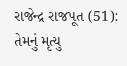રાજેન્દ્ર રાજપૂત (51): તેમનું મૃત્યુ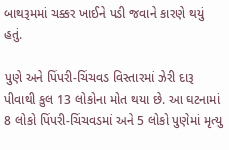બાથરૂમમાં ચક્કર ખાઈને પડી જવાને કારણે થયું હતું.

પુણે અને પિંપરી-ચિંચવડ વિસ્તારમાં ઝેરી દારૂ પીવાથી કુલ 13 લોકોના મોત થયા છે. આ ઘટનામાં 8 લોકો પિંપરી-ચિંચવડમાં અને 5 લોકો પુણેમાં મૃત્યુ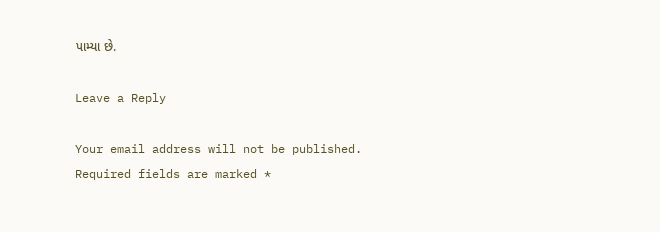પામ્યા છે.

Leave a Reply

Your email address will not be published. Required fields are marked *